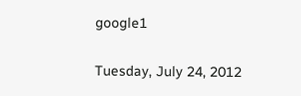google1

Tuesday, July 24, 2012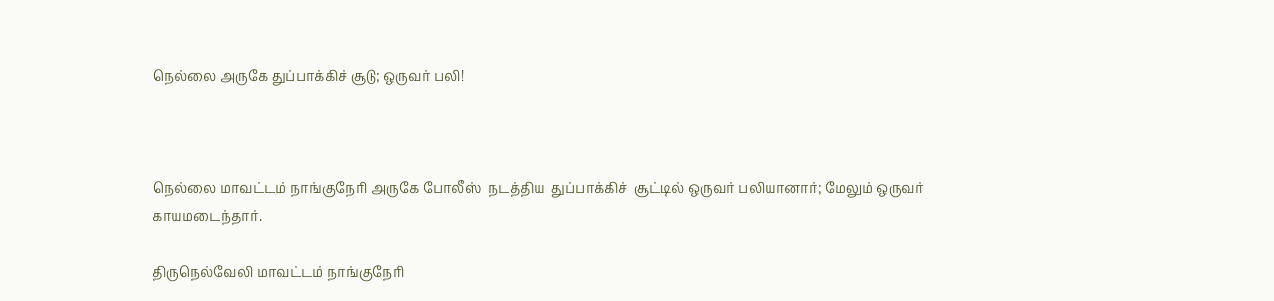நெல்லை அருகே துப்பாக்கிச் சூடு; ஒருவர் பலி!



நெல்லை மாவட்டம் நாங்குநேரி அருகே போலீஸ்  நடத்திய  துப்பாக்கிச்  சூட்டில் ஒருவர் பலியானார்; மேலும் ஒருவர் காயமடைந்தார்.

திருநெல்வேலி மாவட்டம் நாங்குநேரி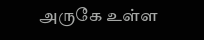அருகே உள்ள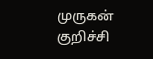முருகன் குறிச்சி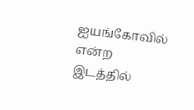ஐயங்கோவில்  என்ற இடத்தில்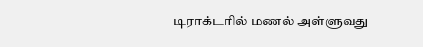டிராக்டரில் மணல் அள்ளுவது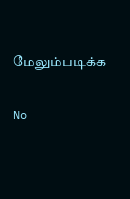மேலும்படிக்க

No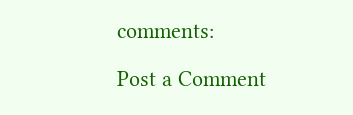comments:

Post a Comment